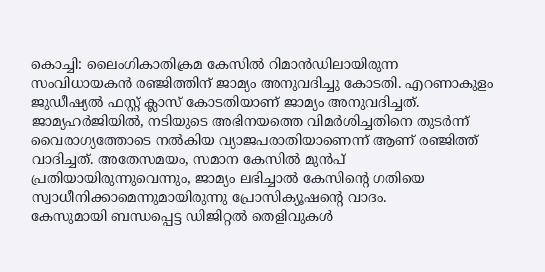കൊച്ചി: ലൈംഗികാതിക്രമ കേസിൽ റിമാൻഡിലായിരുന്ന സംവിധായകൻ രഞ്ജിത്തിന് ജാമ്യം അനുവദിച്ചു കോടതി. എറണാകുളം ജുഡീഷ്യൽ ഫസ്റ്റ് ക്ലാസ് കോടതിയാണ് ജാമ്യം അനുവദിച്ചത്.
ജാമ്യഹർജിയിൽ, നടിയുടെ അഭിനയത്തെ വിമർശിച്ചതിനെ തുടർന്ന് വൈരാഗ്യത്തോടെ നൽകിയ വ്യാജപരാതിയാണെന്ന് ആണ് രഞ്ജിത്ത് വാദിച്ചത്. അതേസമയം, സമാന കേസിൽ മുൻപ് പ്രതിയായിരുന്നുവെന്നും, ജാമ്യം ലഭിച്ചാൽ കേസിന്റെ ഗതിയെ സ്വാധീനിക്കാമെന്നുമായിരുന്നു പ്രോസിക്യൂഷന്റെ വാദം.
കേസുമായി ബന്ധപ്പെട്ട ഡിജിറ്റൽ തെളിവുകൾ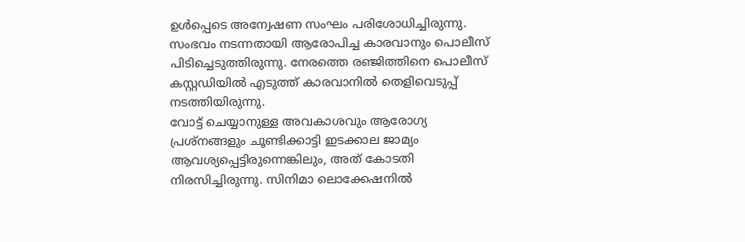ഉൾപ്പെടെ അന്വേഷണ സംഘം പരിശോധിച്ചിരുന്നു. സംഭവം നടന്നതായി ആരോപിച്ച കാരവാനും പൊലീസ് പിടിച്ചെടുത്തിരുന്നു. നേരത്തെ രഞ്ജിത്തിനെ പൊലീസ് കസ്റ്റഡിയിൽ എടുത്ത് കാരവാനിൽ തെളിവെടുപ്പ് നടത്തിയിരുന്നു.
വോട്ട് ചെയ്യാനുള്ള അവകാശവും ആരോഗ്യ പ്രശ്നങ്ങളും ചൂണ്ടിക്കാട്ടി ഇടക്കാല ജാമ്യം ആവശ്യപ്പെട്ടിരുന്നെങ്കിലും, അത് കോടതി നിരസിച്ചിരുന്നു. സിനിമാ ലൊക്കേഷനിൽ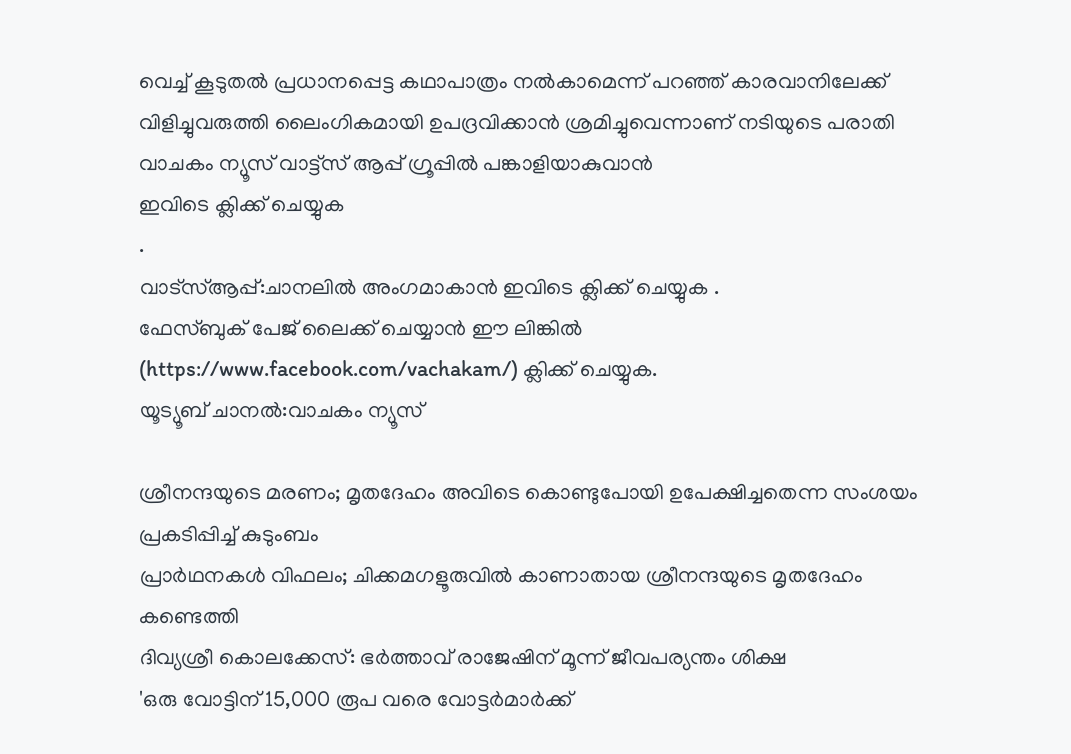വെച്ച് കൂടുതൽ പ്രധാനപ്പെട്ട കഥാപാത്രം നൽകാമെന്ന് പറഞ്ഞ് കാരവാനിലേക്ക് വിളിച്ചുവരുത്തി ലൈംഗികമായി ഉപദ്രവിക്കാൻ ശ്രമിച്ചുവെന്നാണ് നടിയുടെ പരാതി
വാചകം ന്യൂസ് വാട്ട്സ് ആപ്പ് ഗ്രൂപ്പിൽ പങ്കാളിയാകുവാൻ
ഇവിടെ ക്ലിക്ക് ചെയ്യുക
.
വാട്സ്ആപ്പ്:ചാനലിൽ അംഗമാകാൻ ഇവിടെ ക്ലിക്ക് ചെയ്യുക .
ഫേസ്ബുക് പേജ് ലൈക്ക് ചെയ്യാൻ ഈ ലിങ്കിൽ (https://www.facebook.com/vachakam/) ക്ലിക്ക് ചെയ്യുക.
യൂട്യൂബ് ചാനൽ:വാചകം ന്യൂസ്

ശ്രീനന്ദയുടെ മരണം; മൃതദേഹം അവിടെ കൊണ്ടുപോയി ഉപേക്ഷിച്ചതെന്ന സംശയം പ്രകടിപ്പിച്ച് കുടുംബം
പ്രാർഥനകൾ വിഫലം; ചിക്കമഗളൂരുവിൽ കാണാതായ ശ്രീനന്ദയുടെ മൃതദേഹം കണ്ടെത്തി
ദിവ്യശ്രീ കൊലക്കേസ്: ഭർത്താവ് രാജേഷിന് മൂന്ന് ജീവപര്യന്തം ശിക്ഷ
'ഒരു വോട്ടിന് 15,000 രൂപ വരെ വോട്ടർമാർക്ക്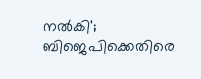നൽകി'; ബിജെപിക്കെതിരെ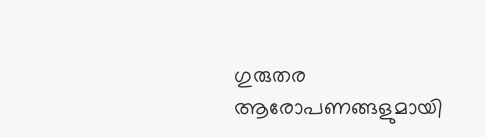ഗുരുതര ആരോപണങ്ങളുമായി